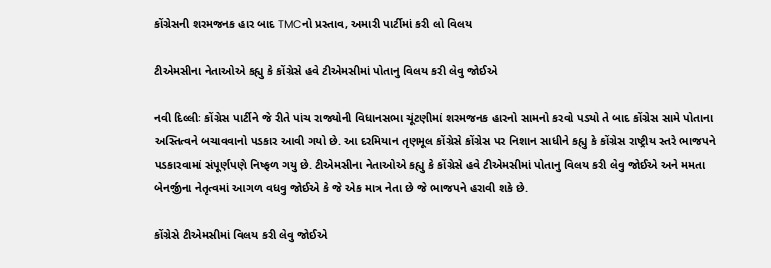કોંગ્રેસની શરમજનક હાર બાદ TMCનો પ્રસ્તાવ, અમારી પાર્ટીમાં કરી લો વિલય

ટીએમસીના નેતાઓએ કહ્યુ કે કોંગ્રેસે હવે ટીએમસીમાં પોતાનુ વિલય કરી લેવુ જોઈએ

નવી દિલ્લીઃ કોંગ્રેસ પાર્ટીને જે રીતે પાંચ રાજ્યોની વિધાનસભા ચૂંટણીમાં શરમજનક હારનો સામનો કરવો પડ્યો તે બાદ કોંગ્રેસ સામે પોતાના અસ્તિત્વને બચાવવાનો પડકાર આવી ગયો છે. આ દરમિયાન તૃણમૂલ કોંગ્રેસે કોંગ્રેસ પર નિશાન સાધીને કહ્યુ કે કોંગ્રેસ રાષ્ટ્રીય સ્તરે ભાજપને પડકારવામાં સંપૂર્ણપણે નિષ્ફળ ગયુ છે. ટીએમસીના નેતાઓએ કહ્યુ કે કોંગ્રેસે હવે ટીએમસીમાં પોતાનુ વિલય કરી લેવુ જોઈએ અને મમતા બેનર્જીના નેતૃત્વમાં આગળ વધવુ જોઈએ કે જે એક માત્ર નેતા છે જે ભાજપને હરાવી શકે છે.

કોંગ્રેસે ટીએમસીમાં વિલય કરી લેવુ જોઈએ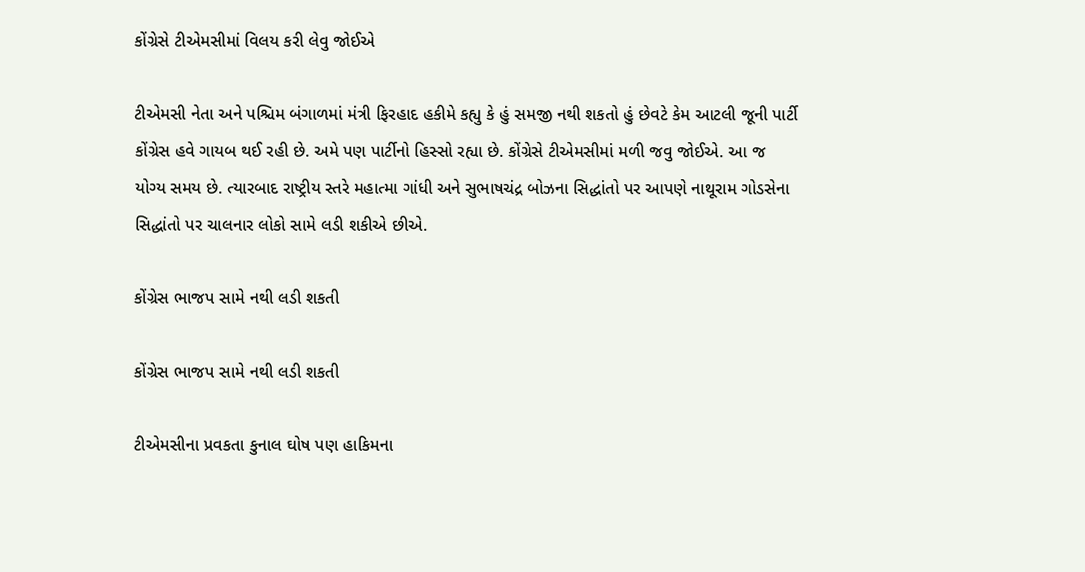કોંગ્રેસે ટીએમસીમાં વિલય કરી લેવુ જોઈએ

ટીએમસી નેતા અને પશ્ચિમ બંગાળમાં મંત્રી ફિરહાદ હકીમે કહ્યુ કે હું સમજી નથી શકતો હું છેવટે કેમ આટલી જૂની પાર્ટી કોંગ્રેસ હવે ગાયબ થઈ રહી છે. અમે પણ પાર્ટીનો હિસ્સો રહ્યા છે. કોંગ્રેસે ટીએમસીમાં મળી જવુ જોઈએ. આ જ યોગ્ય સમય છે. ત્યારબાદ રાષ્ટ્રીય સ્તરે મહાત્મા ગાંધી અને સુભાષચંદ્ર બોઝના સિદ્ધાંતો પર આપણે નાથૂરામ ગોડસેના સિદ્ધાંતો પર ચાલનાર લોકો સામે લડી શકીએ છીએ.

કોંગ્રેસ ભાજપ સામે નથી લડી શકતી

કોંગ્રેસ ભાજપ સામે નથી લડી શકતી

ટીએમસીના પ્રવકતા કુનાલ ઘોષ પણ હાકિમના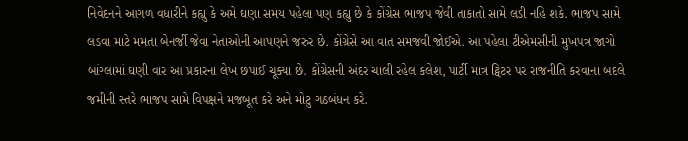નિવેદનને આગળ વધારીને કહ્યુ કે અમે ઘણા સમય પહેલા પણ કહ્યુ છે કે કોંગ્રેસ ભાજપ જેવી તાકાતો સામે લડી નહિ શકે. ભાજપ સામે લડવા માટે મમતા બેનર્જી જેવા નેતાઓની આપણને જરુર છે. કોંગ્રેસે આ વાત સમજવી જોઈએ. આ પહેલા ટીએમસીની મુખપત્ર જાગો બાંગ્લામાં ઘણી વાર આ પ્રકારના લેખ છપાઈ ચૂક્યા છે. કોંગ્રેસની અંદર ચાલી રહેલ કલેશ, પાર્ટી માત્ર ટ્વિટર પર રાજનીતિ કરવાના બદલે જમીની સ્તરે ભાજપ સામે વિપક્ષને મજબૂત કરે અને મોટુ ગઠબંધન કરે.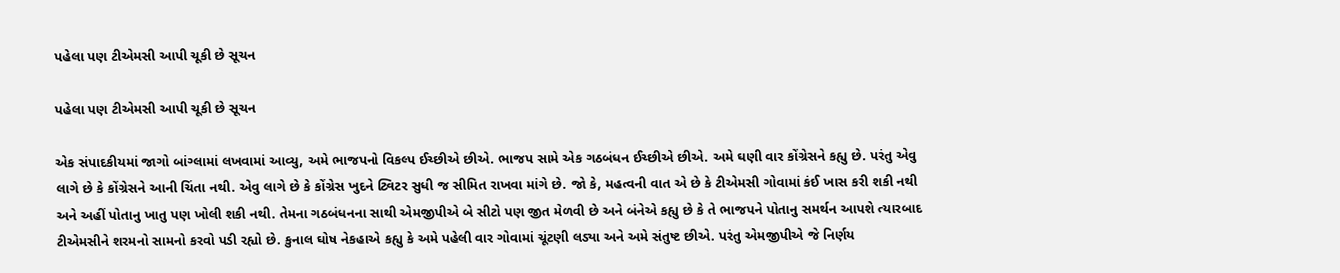પહેલા પણ ટીએમસી આપી ચૂકી છે સૂચન

પહેલા પણ ટીએમસી આપી ચૂકી છે સૂચન

એક સંપાદકીયમાં જાગો બાંગ્લામાં લખવામાં આવ્યુ, અમે ભાજપનો વિકલ્પ ઈચ્છીએ છીએ. ભાજપ સામે એક ગઠબંધન ઈચ્છીએ છીએ. અમે ઘણી વાર કોંગ્રેસને કહ્યુ છે. પરંતુ એવુ લાગે છે કે કોંગ્રેસને આની ચિંતા નથી. એવુ લાગે છે કે કોંગ્રેસ ખુદને ટ્વિટર સુધી જ સીમિત રાખવા માંગે છે. જો કે, મહત્વની વાત એ છે કે ટીએમસી ગોવામાં કંઈ ખાસ કરી શકી નથી અને અહીં પોતાનુ ખાતુ પણ ખોલી શકી નથી. તેમના ગઠબંધનના સાથી એમજીપીએ બે સીટો પણ જીત મેળવી છે અને બંનેએ કહ્યુ છે કે તે ભાજપને પોતાનુ સમર્થન આપશે ત્યારબાદ ટીએમસીને શરમનો સામનો કરવો પડી રહ્યો છે. કુનાલ ઘોષ નેકહાએ કહ્યુ કે અમે પહેલી વાર ગોવામાં ચૂંટણી લડ્યા અને અમે સંતુષ્ટ છીએ. પરંતુ એમજીપીએ જે નિર્ણય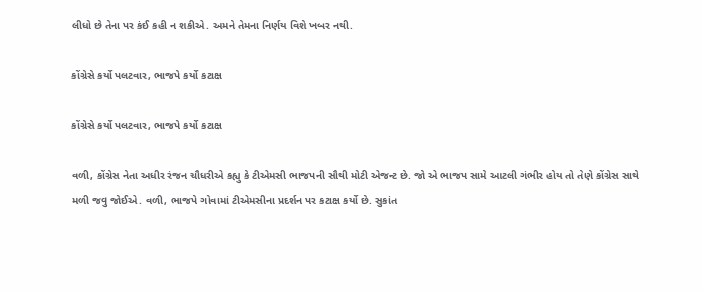લીધો છે તેના પર કંઈ કહી ન શકીએ. અમને તેમના નિર્ણય વિશે ખબર નથી.

કોંગ્રેસે કર્યો પલટવાર, ભાજપે કર્યો કટાક્ષ

કોંગ્રેસે કર્યો પલટવાર, ભાજપે કર્યો કટાક્ષ

વળી, કોંગ્રેસ નેતા અધીર રંજન ચૌધરીએ કહ્યુ કે ટીએમસી ભાજપની સૌથી મોટી એજન્ટ છે. જો એ ભાજપ સામે આટલી ગંભીર હોય તો તેણે કોંગ્રેસ સાથે મળી જવુ જોઈએ. વળી, ભાજપે ગોવામાં ટીએમસીના પ્રદર્શન પર કટાક્ષ કર્યો છે. સુકાંત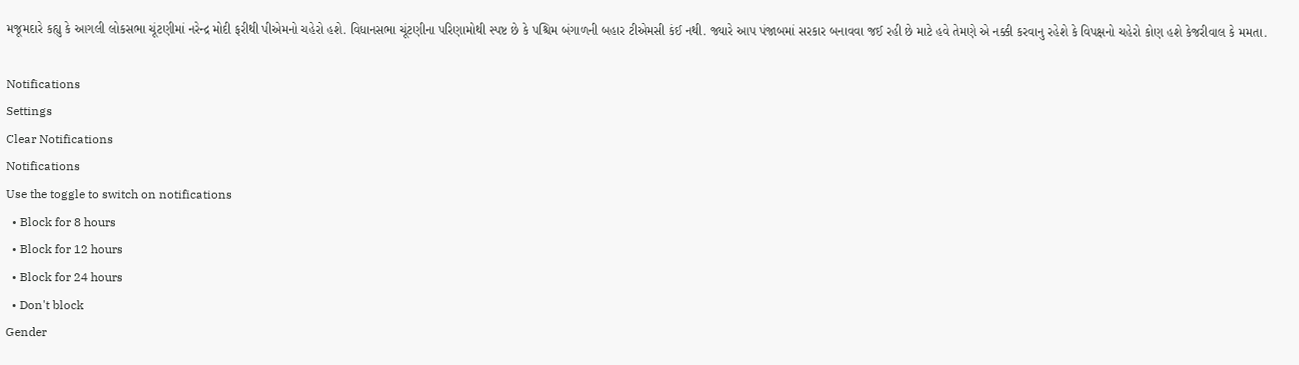મજૂમદારે કહ્યુ કે આગલી લોકસભા ચૂંટણીમાં નરેન્દ્ર મોદી ફરીથી પીએમનો ચહેરો હશે. વિધાનસભા ચૂંટણીના પરિણામોથી સ્પષ્ટ છે કે પશ્ચિમ બંગાળની બહાર ટીએમસી કંઈ નથી. જ્યારે આપ પંજાબમાં સરકાર બનાવવા જઈ રહી છે માટે હવે તેમણે એ નક્કી કરવાનુ રહેશે કે વિપક્ષનો ચહેરો કોણ હશે કેજરીવાલ કે મમતા.

Notifications
Settings
Clear Notifications
Notifications
Use the toggle to switch on notifications
  • Block for 8 hours
  • Block for 12 hours
  • Block for 24 hours
  • Don't block
Gender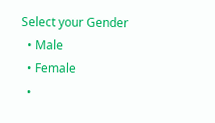Select your Gender
  • Male
  • Female
  •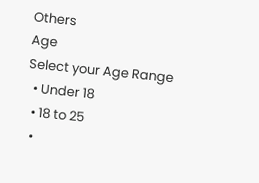Others
Age
Select your Age Range
  • Under 18
  • 18 to 25
  •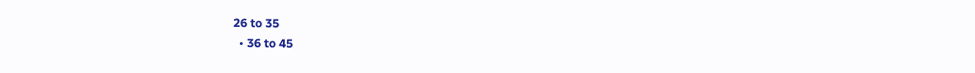26 to 35
  • 36 to 45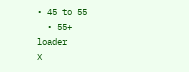• 45 to 55
  • 55+
loader
X